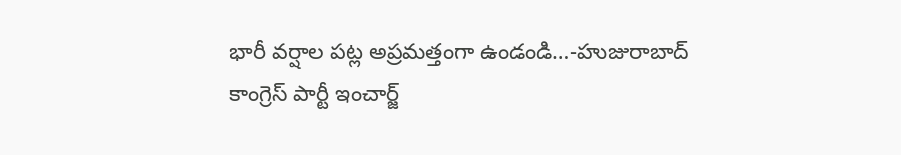భారీ వర్షాల పట్ల అప్రమత్తంగా ఉండండి…-హుజురాబాద్ కాంగ్రెస్ పార్టీ ఇంచార్జ్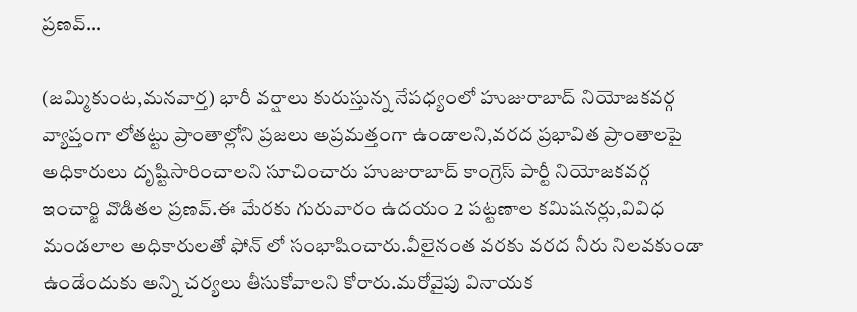ప్రణవ్…

(జమ్మికుంట,మనవార్త) భారీ వర్షాలు కురుస్తున్న నేపధ్యంలో హుజురాబాద్ నియోజకవర్గ వ్యాప్తంగా లోతట్టు ప్రాంతాల్లోని ప్రజలు అప్రమత్తంగా ఉండాలని,వరద ప్రభావిత ప్రాంతాలపై అధికారులు దృష్టిసారించాలని సూచించారు హుజురాబాద్ కాంగ్రెస్ పార్టీ నియోజకవర్గ ఇంచార్జి వొడితల ప్రణవ్.ఈ మేరకు గురువారం ఉదయం 2 పట్టణాల కమిషనర్లు,వివిధ మండలాల అధికారులతో ఫోన్ లో సంభాషించారు.వీలైనంత వరకు వరద నీరు నిలవకుండా ఉండేందుకు అన్ని చర్యలు తీసుకోవాలని కోరారు.మరోవైపు వినాయక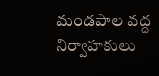మండపాల వద్ద నిర్వాహకులు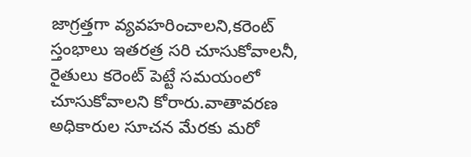జాగ్రత్తగా వ్యవహరించాలని,కరెంట్ స్తంభాలు ఇతరత్ర సరి చూసుకోవాలనీ, రైతులు కరెంట్ పెట్టే సమయంలో చూసుకోవాలని కోరారు.వాతావరణ అధికారుల సూచన మేరకు మరో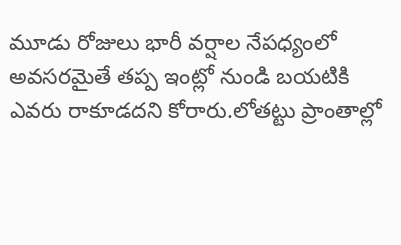మూడు రోజులు భారీ వర్షాల నేపధ్యంలో అవసరమైతే తప్ప ఇంట్లో నుండి బయటికి ఎవరు రాకూడదని కోరారు.లోతట్టు ప్రాంతాల్లో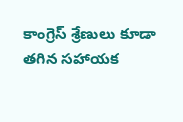కాంగ్రెస్ శ్రేణులు కూడా తగిన సహాయక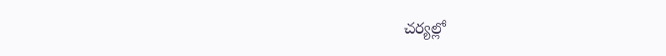చర్యల్లో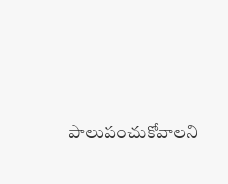పాలుపంచుకోవాలని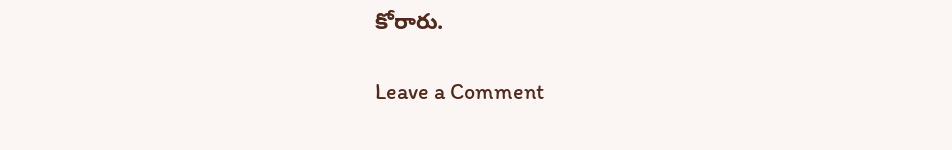కోరారు.

Leave a Comment